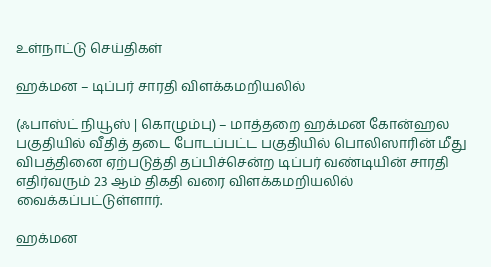உள்நாட்டு செய்திகள்

ஹக்மன – டிப்பர் சாரதி விளக்கமறியலில்

(ஃபாஸ்ட் நியூஸ் | கொழும்பு) – மாத்தறை ஹக்மன கோன்ஹல பகுதியில் வீதித் தடை போடப்பட்ட பகுதியில் பொலிஸாரின் மீது விபத்தினை ஏற்படுத்தி தப்பிச்சென்ற டிப்பர் வண்டியின் சாரதி எதிர்வரும் 23 ஆம் திகதி வரை விளக்கமறியலில் வைக்கப்பட்டுள்ளார்.

ஹக்மன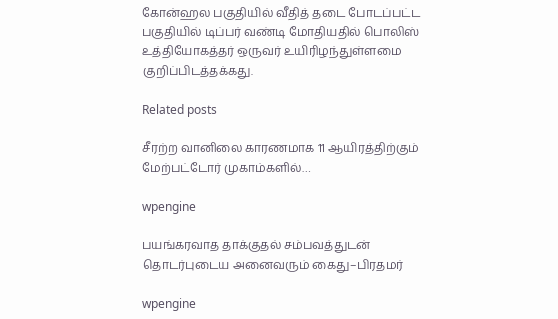கோன்ஹல பகுதியில் வீதித் தடை போடப்பட்ட பகுதியில் டிப்பர் வண்டி மோதியதில் பொலிஸ் உத்தியோகத்தர் ஒருவர் உயிரிழந்துள்ளமை குறிப்பிடத்தக்கது.

Related posts

சீரற்ற வானிலை காரணமாக 11 ஆயிரத்திற்கும் மேற்பட்டோர் முகாம்களில்…

wpengine

பயங்கரவாத தாக்குதல் சம்பவத்துடன் தொடர்புடைய அனைவரும் கைது–பிரதமர்

wpengine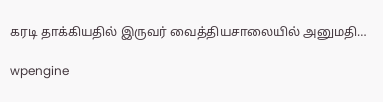கரடி தாக்கியதில் இருவர் வைத்தியசாலையில் அனுமதி…

wpengine